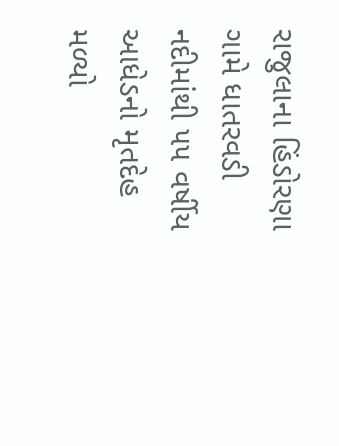રાજુલાના હિંડોરણા ગામે ધાતરવડી નદીમાંથી ૫૫ વર્ષીય આધેડનો મૃતદેહ મળ્યો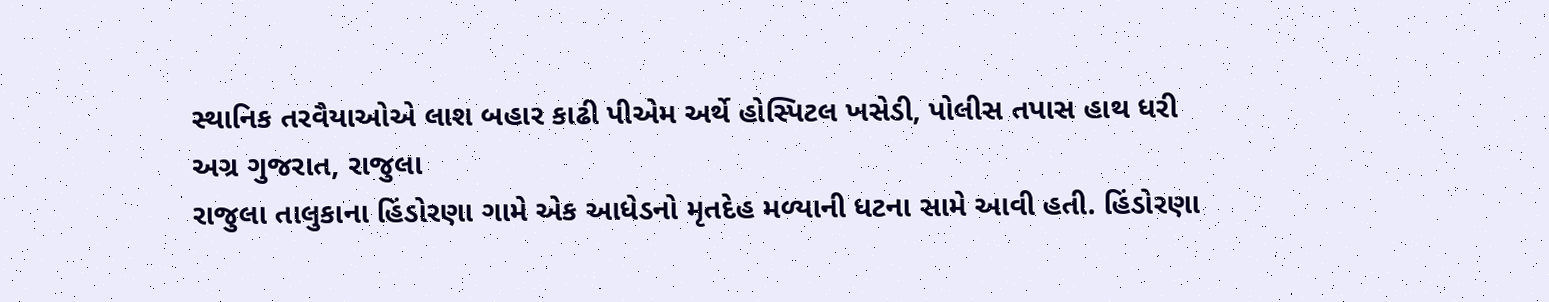સ્થાનિક તરવૈયાઓએ લાશ બહાર કાઢી પીએમ અર્થે હોસ્પિટલ ખસેડી, પોલીસ તપાસ હાથ ધરી
અગ્ર ગુજરાત, રાજુલા
રાજુલા તાલુકાના હિંડોરણા ગામે એક આધેડનો મૃતદેહ મળ્યાની ધટના સામે આવી હતી. હિંડોરણા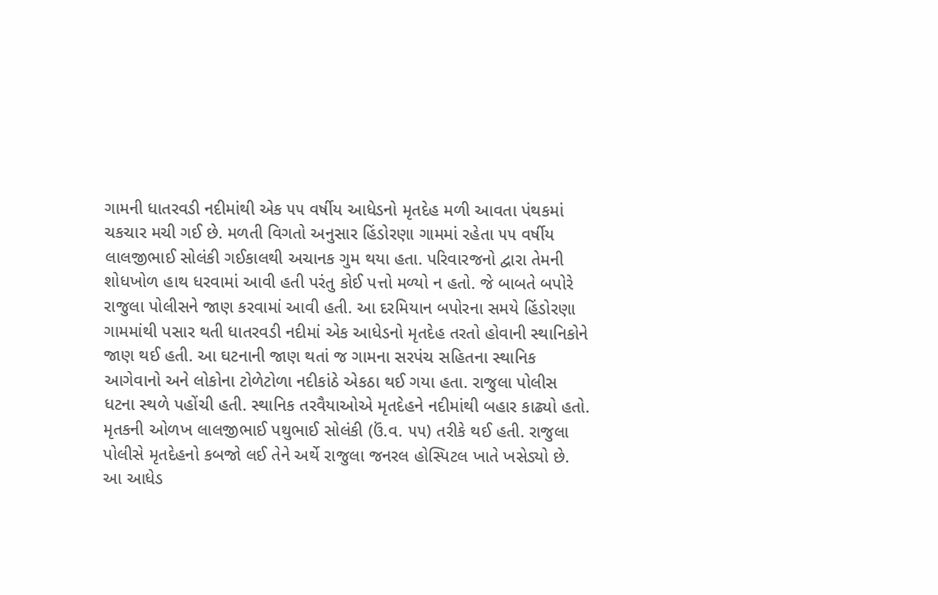ગામની ધાતરવડી નદીમાંથી એક ૫૫ વર્ષીય આધેડનો મૃતદેહ મળી આવતા પંથકમાં ચકચાર મચી ગઈ છે. મળતી વિગતો અનુસાર હિંડોરણા ગામમાં રહેતા ૫૫ વર્ષીય લાલજીભાઈ સોલંકી ગઈકાલથી અચાનક ગુમ થયા હતા. પરિવારજનો દ્વારા તેમની શોધખોળ હાથ ધરવામાં આવી હતી પરંતુ કોઈ પત્તો મળ્યો ન હતો. જે બાબતે બપોરે રાજુલા પોલીસને જાણ કરવામાં આવી હતી. આ દરમિયાન બપોરના સમયે હિંડોરણા ગામમાંથી પસાર થતી ધાતરવડી નદીમાં એક આધેડનો મૃતદેહ તરતો હોવાની સ્થાનિકોને જાણ થઈ હતી. આ ઘટનાની જાણ થતાં જ ગામના સરપંચ સહિતના સ્થાનિક આગેવાનો અને લોકોના ટોળેટોળા નદીકાંઠે એકઠા થઈ ગયા હતા. રાજુલા પોલીસ ધટના સ્થળે પહોંચી હતી. સ્થાનિક તરવૈયાઓએ મૃતદેહને નદીમાંથી બહાર કાઢ્યો હતો. મૃતકની ઓળખ લાલજીભાઈ પથુભાઈ સોલંકી (ઉં.વ. ૫૫) તરીકે થઈ હતી. રાજુલા પોલીસે મૃતદેહનો કબજો લઈ તેને અર્થે રાજુલા જનરલ હોસ્પિટલ ખાતે ખસેડ્યો છે. આ આધેડ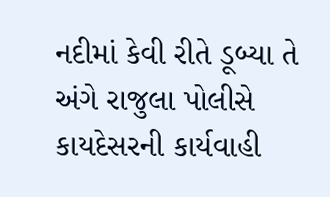નદીમાં કેવી રીતે ડૂબ્યા તે અંગે રાજુલા પોલીસે કાયદેસરની કાર્યવાહી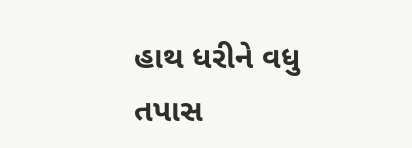હાથ ધરીને વધુ તપાસ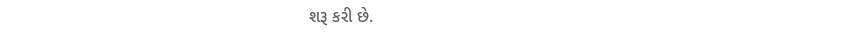શરૂ કરી છે.